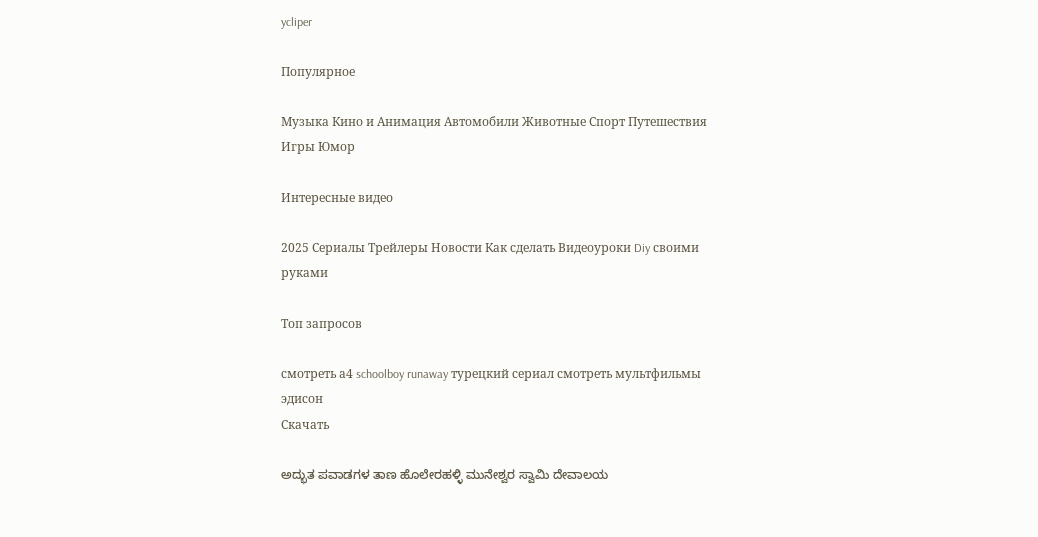ycliper

Популярное

Музыка Кино и Анимация Автомобили Животные Спорт Путешествия Игры Юмор

Интересные видео

2025 Сериалы Трейлеры Новости Как сделать Видеоуроки Diy своими руками

Топ запросов

смотреть а4 schoolboy runaway турецкий сериал смотреть мультфильмы эдисон
Скачать

ಅದ್ಭುತ ಪವಾಡಗಳ ತಾಣ ಹೊಲೇರಹಳ್ಳಿ ಮುನೇಶ್ವರ ಸ್ವಾಮಿ ದೇವಾಲಯ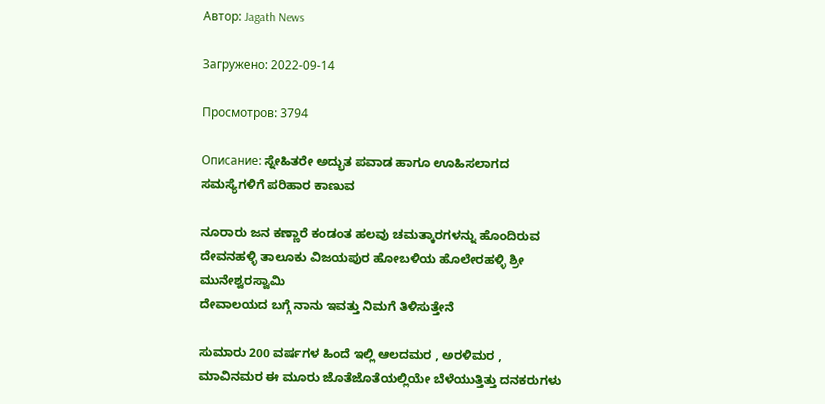Автор: Jagath News

Загружено: 2022-09-14

Просмотров: 3794

Описание: ಸ್ನೇಹಿತರೇ ಅದ್ಭುತ ಪವಾಡ ಹಾಗೂ ಊಹಿಸಲಾಗದ ಸಮಸ್ಯೆಗಳಿಗೆ ಪರಿಹಾರ ಕಾಣುವ

ನೂರಾರು ಜನ ಕಣ್ಣಾರೆ ಕಂಡಂತ ಹಲವು ಚಮತ್ಕಾರಗಳನ್ನು ಹೊಂದಿರುವ ದೇವನಹಳ್ಳಿ ತಾಲೂಕು ವಿಜಯಪುರ ಹೋಬಳಿಯ ಹೊಲೇರಹಳ್ಳಿ ಶ್ರೀ ಮುನೇಶ್ವರಸ್ವಾಮಿ
ದೇವಾಲಯದ ಬಗ್ಗೆ ನಾನು ಇವತ್ತು ನಿಮಗೆ ತಿಳಿಸುತ್ತೇನೆ

ಸುಮಾರು 200 ವರ್ಷಗಳ ಹಿಂದೆ ಇಲ್ಲಿ ಆಲದಮರ , ಅರಳಿಮರ , ಮಾವಿನಮರ ಈ ಮೂರು ಜೊತೆಜೊತೆಯಲ್ಲಿಯೇ ಬೆಳೆಯುತ್ತಿತ್ತು ದನಕರುಗಳು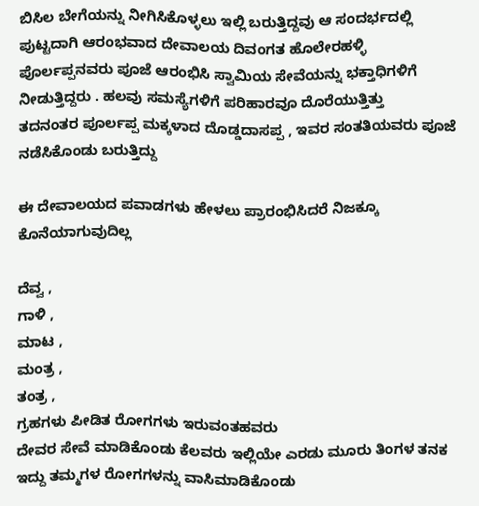ಬಿಸಿಲ ಬೇಗೆಯನ್ನು ನೀಗಿಸಿಕೊಳ್ಳಲು ಇಲ್ಲಿ ಬರುತ್ತಿದ್ದವು ಆ ಸಂದರ್ಭದಲ್ಲಿ ಪುಟ್ಟದಾಗಿ ಆರಂಭವಾದ ದೇವಾಲಯ ದಿವಂಗತ ಹೊಲೇರಹಳ್ಳಿ ಪೊರ್ಲಪ್ಪನವರು ಪೂಜೆ ಆರಂಭಿಸಿ ಸ್ವಾಮಿಯ ಸೇವೆಯನ್ನು ಭಕ್ತಾಧಿಗಳಿಗೆ ನೀಡುತ್ತಿದ್ದರು . ಹಲವು ಸಮಸ್ಯೆಗಳಿಗೆ ಪರಿಹಾರವೂ ದೊರೆಯುತ್ತಿತ್ತು
ತದನಂತರ ಪೂರ್ಲಪ್ಪ ಮಕ್ಕಳಾದ ದೊಡ್ಡದಾಸಪ್ಪ , ಇವರ ಸಂತತಿಯವರು ಪೂಜೆ ನಡೆಸಿಕೊಂಡು ಬರುತ್ತಿದ್ದು

ಈ ದೇವಾಲಯದ ಪವಾಡಗಳು ಹೇಳಲು ಪ್ರಾರಂಭಿಸಿದರೆ ನಿಜಕ್ಕೂ ಕೊನೆಯಾಗುವುದಿಲ್ಲ

ದೆವ್ವ ,
ಗಾಳಿ ,
ಮಾಟ ,
ಮಂತ್ರ ,
ತಂತ್ರ ,
ಗ್ರಹಗಳು ಪೀಡಿತ ರೋಗಗಳು ಇರುವಂತಹವರು
ದೇವರ ಸೇವೆ ಮಾಡಿಕೊಂಡು ಕೆಲವರು ಇಲ್ಲಿಯೇ ಎರಡು ಮೂರು ತಿಂಗಳ ತನಕ ಇದ್ದು ತಮ್ಮಗಳ ರೋಗಗಳನ್ನು ವಾಸಿಮಾಡಿಕೊಂಡು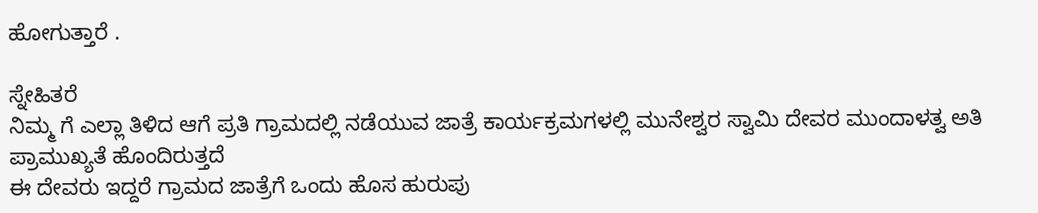ಹೋಗುತ್ತಾರೆ .

ಸ್ನೇಹಿತರೆ
ನಿಮ್ಮ ಗೆ ಎಲ್ಲಾ ತಿಳಿದ ಆಗೆ ಪ್ರತಿ ಗ್ರಾಮದಲ್ಲಿ ನಡೆಯುವ ಜಾತ್ರೆ ಕಾರ್ಯಕ್ರಮಗಳಲ್ಲಿ ಮುನೇಶ್ವರ ಸ್ವಾಮಿ ದೇವರ ಮುಂದಾಳತ್ವ ಅತಿ ಪ್ರಾಮುಖ್ಯತೆ ಹೊಂದಿರುತ್ತದೆ
ಈ ದೇವರು ಇದ್ದರೆ ಗ್ರಾಮದ ಜಾತ್ರೆಗೆ ಒಂದು ಹೊಸ ಹುರುಪು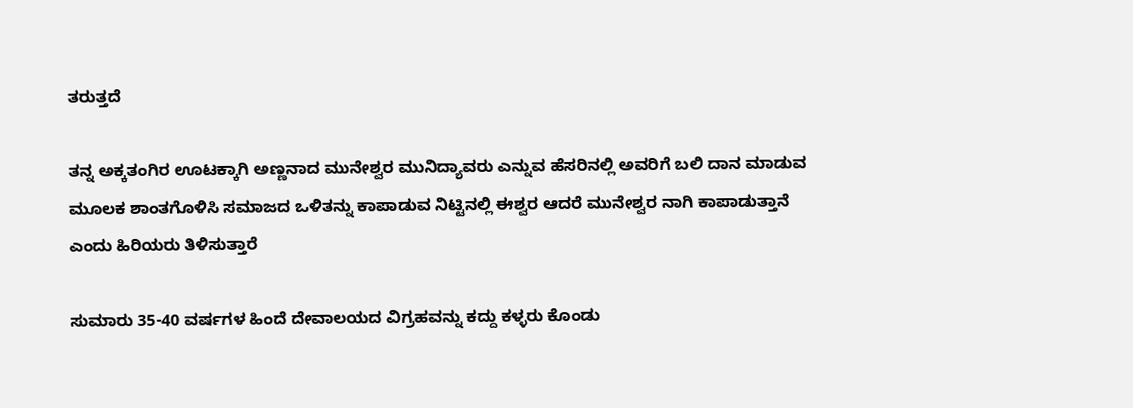ತರುತ್ತದೆ

ತನ್ನ ಅಕ್ಕತಂಗಿರ ಊಟಕ್ಕಾಗಿ ಅಣ್ಣನಾದ ಮುನೇಶ್ವರ ಮುನಿದ್ಯಾವರು ಎನ್ನುವ ಹೆಸರಿನಲ್ಲಿ ಅವರಿಗೆ ಬಲಿ ದಾನ ಮಾಡುವ ಮೂಲಕ ಶಾಂತಗೊಳಿಸಿ ಸಮಾಜದ ಒಳಿತನ್ನು ಕಾಪಾಡುವ ನಿಟ್ಟಿನಲ್ಲಿ ಈಶ್ವರ ಆದರೆ ಮುನೇಶ್ವರ ನಾಗಿ ಕಾಪಾಡುತ್ತಾನೆ ಎಂದು ಹಿರಿಯರು ತಿಳಿಸುತ್ತಾರೆ

ಸುಮಾರು 35-40 ವರ್ಷಗಳ ಹಿಂದೆ ದೇವಾಲಯದ ವಿಗ್ರಹವನ್ನು ಕದ್ದು ಕಳ್ಳರು ಕೊಂಡು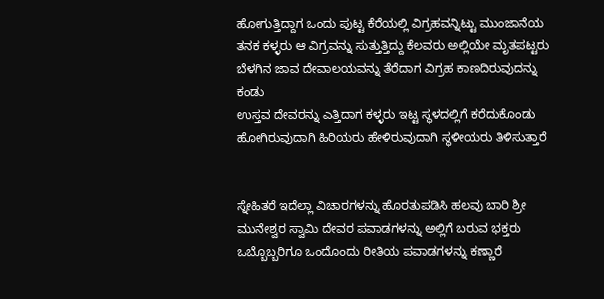ಹೋಗುತ್ತಿದ್ದಾಗ ಒಂದು ಪುಟ್ಟ ಕೆರೆಯಲ್ಲಿ ವಿಗ್ರಹವನ್ನಿಟ್ಟು ಮುಂಜಾನೆಯ ತನಕ ಕಳ್ಳರು ಆ ವಿಗ್ರವನ್ನು ಸುತ್ತುತ್ತಿದ್ದು ಕೆಲವರು ಅಲ್ಲಿಯೇ ಮೃತಪಟ್ಟರು ಬೆಳಗಿನ ಜಾವ ದೇವಾಲಯವನ್ನು ತೆರೆದಾಗ ವಿಗ್ರಹ ಕಾಣದಿರುವುದನ್ನು ಕಂಡು
ಉಸ್ತವ ದೇವರನ್ನು ಎತ್ತಿದಾಗ ಕಳ್ಳರು ಇಟ್ಟ ಸ್ಥಳದಲ್ಲಿಗೆ ಕರೆದುಕೊಂಡು ಹೋಗಿರುವುದಾಗಿ ಹಿರಿಯರು ಹೇಳಿರುವುದಾಗಿ ಸ್ಥಳೀಯರು ತಿಳಿಸುತ್ತಾರೆ


ಸ್ನೇಹಿತರೆ ಇದೆಲ್ಲಾ ವಿಚಾರಗಳನ್ನು ಹೊರತುಪಡಿಸಿ ಹಲವು ಬಾರಿ ಶ್ರೀ ಮುನೇಶ್ವರ ಸ್ವಾಮಿ ದೇವರ ಪವಾಡಗಳನ್ನು ಅಲ್ಲಿಗೆ ಬರುವ ಭಕ್ತರು ಒಬ್ಬೊಬ್ಬರಿಗೂ ಒಂದೊಂದು ರೀತಿಯ ಪವಾಡಗಳನ್ನು ಕಣ್ಣಾರೆ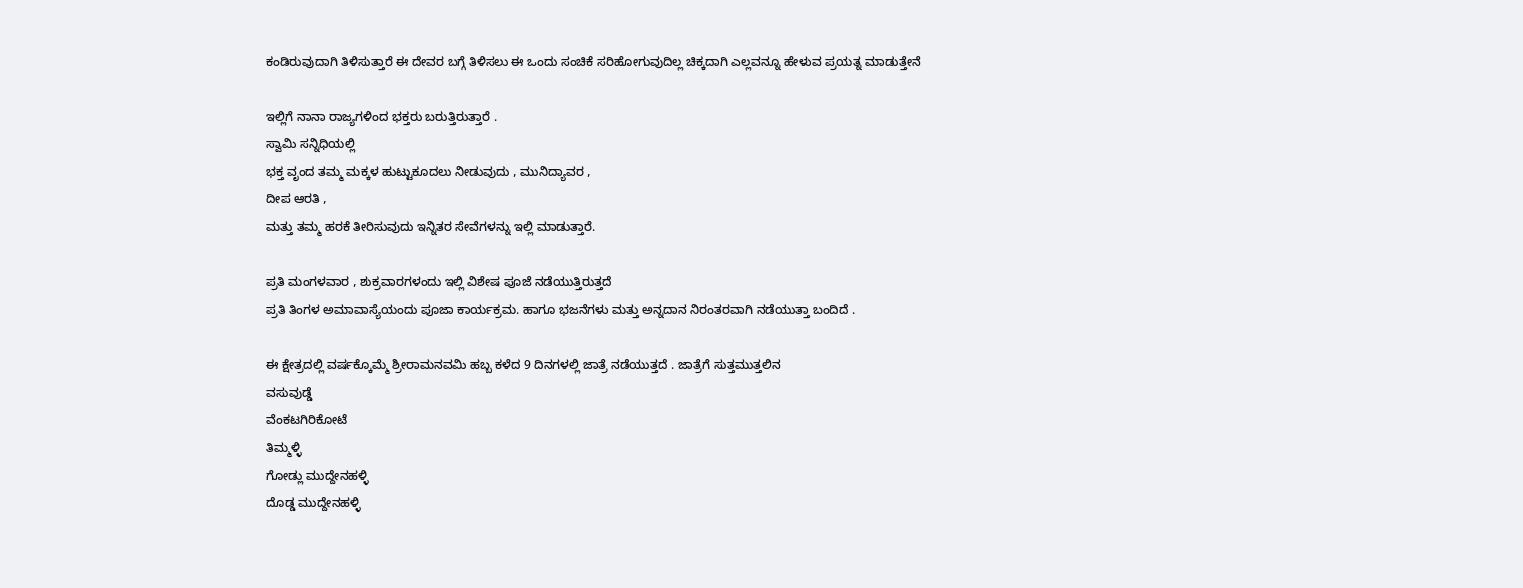ಕಂಡಿರುವುದಾಗಿ ತಿಳಿಸುತ್ತಾರೆ ಈ ದೇವರ ಬಗ್ಗೆ ತಿಳಿಸಲು ಈ ಒಂದು ಸಂಚಿಕೆ ಸರಿಹೋಗುವುದಿಲ್ಲ ಚಿಕ್ಕದಾಗಿ ಎಲ್ಲವನ್ನೂ ಹೇಳುವ ಪ್ರಯತ್ನ ಮಾಡುತ್ತೇನೆ

ಇಲ್ಲಿಗೆ ನಾನಾ ರಾಜ್ಯಗಳಿಂದ ಭಕ್ತರು ಬರುತ್ತಿರುತ್ತಾರೆ .
ಸ್ವಾಮಿ ಸನ್ನಿಧಿಯಲ್ಲಿ
ಭಕ್ತ ವೃಂದ ತಮ್ಮ ಮಕ್ಕಳ ಹುಟ್ಟುಕೂದಲು ನೀಡುವುದು , ಮುನಿದ್ಯಾವರ ,
ದೀಪ ಆರತಿ ,
ಮತ್ತು ತಮ್ಮ ಹರಕೆ ತೀರಿಸುವುದು ಇನ್ನಿತರ ಸೇವೆಗಳನ್ನು ಇಲ್ಲಿ ಮಾಡುತ್ತಾರೆ.

ಪ್ರತಿ ಮಂಗಳವಾರ , ಶುಕ್ರವಾರಗಳಂದು ಇಲ್ಲಿ ವಿಶೇಷ ಪೂಜೆ ನಡೆಯುತ್ತಿರುತ್ತದೆ
ಪ್ರತಿ ತಿಂಗಳ ಅಮಾವಾಸ್ಯೆಯಂದು ಪೂಜಾ ಕಾರ್ಯಕ್ರಮ. ಹಾಗೂ ಭಜನೆಗಳು ಮತ್ತು ಅನ್ನದಾನ ನಿರಂತರವಾಗಿ ನಡೆಯುತ್ತಾ ಬಂದಿದೆ .

ಈ ಕ್ಷೇತ್ರದಲ್ಲಿ ವರ್ಷಕ್ಕೊಮ್ಮೆ ಶ್ರೀರಾಮನವಮಿ ಹಬ್ಬ ಕಳೆದ 9 ದಿನಗಳಲ್ಲಿ ಜಾತ್ರೆ ನಡೆಯುತ್ತದೆ . ಜಾತ್ರೆಗೆ ಸುತ್ತಮುತ್ತಲಿನ
ವಸುವುಡ್ಡೆ
ವೆಂಕಟಗಿರಿಕೋಟೆ
ತಿಮ್ಮಳ್ಳಿ
ಗೋಡ್ಲು ಮುದ್ದೇನಹಳ್ಳಿ
ದೊಡ್ಡ ಮುದ್ದೇನಹಳ್ಳಿ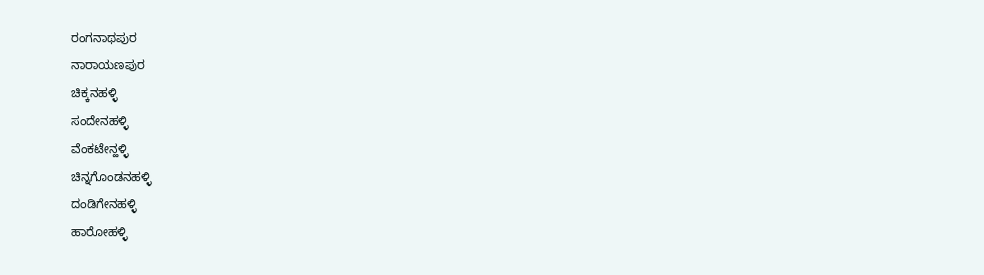ರಂಗನಾಥಪುರ
ನಾರಾಯಣಪುರ
ಚಿಕ್ಕನಹಳ್ಳಿ
ಸಂದೇನಹಳ್ಳಿ
ವೆಂಕಟೇನ್ಹಳ್ಳಿ
ಚಿನ್ನಗೊಂಡನಹಳ್ಳಿ
ದಂಡಿಗೇನಹಳ್ಳಿ
ಹಾರೋಹಳ್ಳಿ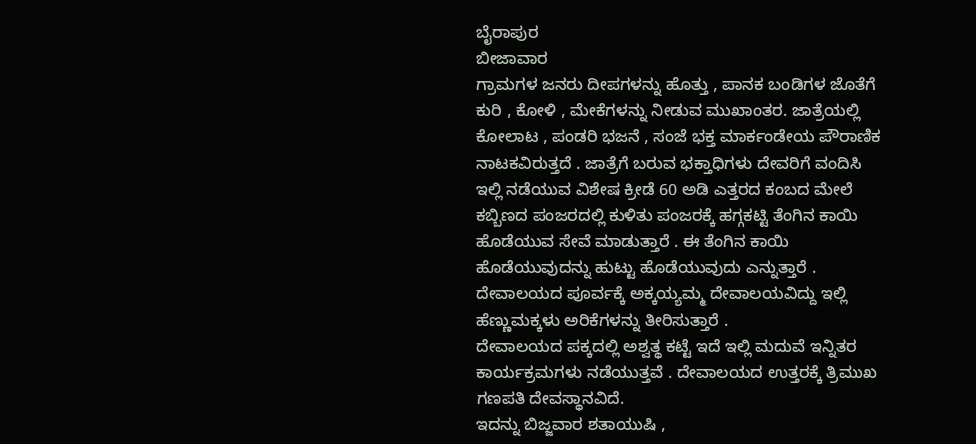ಬೈರಾಪುರ
ಬೀಜಾವಾರ
ಗ್ರಾಮಗಳ ಜನರು ದೀಪಗಳನ್ನು ಹೊತ್ತು , ಪಾನಕ ಬಂಡಿಗಳ ಜೊತೆಗೆ ಕುರಿ , ಕೋಳಿ , ಮೇಕೆಗಳನ್ನು ನೀಡುವ ಮುಖಾಂತರ. ಜಾತ್ರೆಯಲ್ಲಿ ಕೋಲಾಟ , ಪಂಡರಿ ಭಜನೆ , ಸಂಜೆ ಭಕ್ತ ಮಾರ್ಕಂಡೇಯ ಪೌರಾಣಿಕ ನಾಟಕವಿರುತ್ತದೆ . ಜಾತ್ರೆಗೆ ಬರುವ ಭಕ್ತಾಧಿಗಳು ದೇವರಿಗೆ ವಂದಿಸಿ ಇಲ್ಲಿ ನಡೆಯುವ ವಿಶೇಷ ಕ್ರೀಡೆ 60 ಅಡಿ ಎತ್ತರದ ಕಂಬದ ಮೇಲೆ ಕಬ್ಬಿಣದ ಪಂಜರದಲ್ಲಿ ಕುಳಿತು ಪಂಜರಕ್ಕೆ ಹಗ್ಗಕಟ್ಟಿ ತೆಂಗಿನ ಕಾಯಿ ಹೊಡೆಯುವ ಸೇವೆ ಮಾಡುತ್ತಾರೆ . ಈ ತೆಂಗಿನ ಕಾಯಿ ಹೊಡೆಯುವುದನ್ನು ಹುಟ್ಟು ಹೊಡೆಯುವುದು ಎನ್ನುತ್ತಾರೆ . ದೇವಾಲಯದ ಪೂರ್ವಕ್ಕೆ ಅಕ್ಕಯ್ಯಮ್ಮ ದೇವಾಲಯವಿದ್ದು ಇಲ್ಲಿ ಹೆಣ್ಣುಮಕ್ಕಳು ಅರಿಕೆಗಳನ್ನು ತೀರಿಸುತ್ತಾರೆ .
ದೇವಾಲಯದ ಪಕ್ಕದಲ್ಲಿ ಅಶ್ವತ್ಥ ಕಟ್ಟೆ ಇದೆ ಇಲ್ಲಿ ಮದುವೆ ಇನ್ನಿತರ ಕಾರ್ಯಕ್ರಮಗಳು ನಡೆಯುತ್ತವೆ . ದೇವಾಲಯದ ಉತ್ತರಕ್ಕೆ ತ್ರಿಮುಖ ಗಣಪತಿ ದೇವಸ್ಥಾನವಿದೆ.
ಇದನ್ನು ಬಿಜ್ಜವಾರ ಶತಾಯುಷಿ ,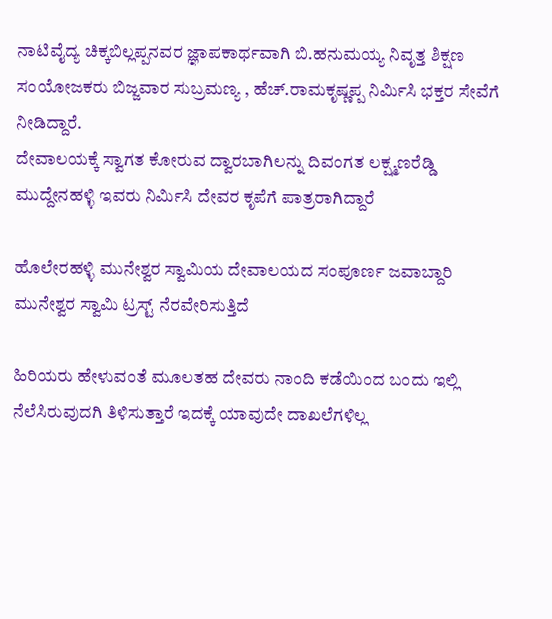ನಾಟಿವೈದ್ಯ ಚಿಕ್ಕಬಿಲ್ಲಪ್ಪನವರ ಜ್ಞಾಪಕಾರ್ಥವಾಗಿ ಬಿ.ಹನುಮಯ್ಯ ನಿವೃತ್ತ ಶಿಕ್ಷಣ ಸಂಯೋಜಕರು ಬಿಜ್ಜವಾರ ಸುಬ್ರಮಣ್ಯ , ಹೆಚ್.ರಾಮಕೃಷ್ಣಪ್ಪ ನಿರ್ಮಿಸಿ ಭಕ್ತರ ಸೇವೆಗೆ ನೀಡಿದ್ದಾರೆ.
ದೇವಾಲಯಕ್ಕೆ ಸ್ವಾಗತ ಕೋರುವ ದ್ವಾರಬಾಗಿಲನ್ನು ದಿವಂಗತ ಲಕ್ಷ್ಮಣರೆಡ್ಡಿ ಮುದ್ದೇನಹಳ್ಳಿ ಇವರು ನಿರ್ಮಿಸಿ ದೇವರ ಕೃಪೆಗೆ ಪಾತ್ರರಾಗಿದ್ದಾರೆ

ಹೊಲೇರಹಳ್ಳಿ ಮುನೇಶ್ವರ ಸ್ವಾಮಿಯ ದೇವಾಲಯದ ಸಂಪೂರ್ಣ ಜವಾಬ್ದಾರಿ ಮುನೇಶ್ವರ ಸ್ವಾಮಿ ಟ್ರಸ್ಟ್ ನೆರವೇರಿಸುತ್ತಿದೆ

ಹಿರಿಯರು ಹೇಳುವಂತೆ ಮೂಲತಹ ದೇವರು ನಾಂದಿ ಕಡೆಯಿಂದ ಬಂದು ಇಲ್ಲಿ ನೆಲೆಸಿರುವುದಗಿ ತಿಳಿಸುತ್ತಾರೆ ಇದಕ್ಕೆ ಯಾವುದೇ ದಾಖಲೆಗಳಿಲ್ಲ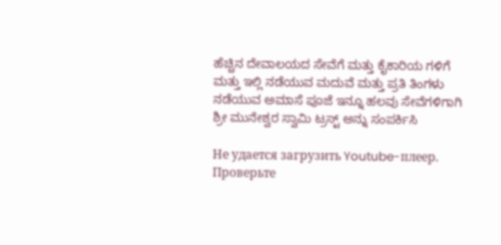ಹೆಚ್ಚಿನ ದೇವಾಲಯದ ಸೇವೆಗೆ ಮತ್ತು ಕೈಕಾರಿಯ ಗಳಿಗೆ ಮತ್ತು ಇಲ್ಲಿ ನಡೆಯುವ ಮದುವೆ ಮತ್ತು ಪ್ರತಿ ತಿಂಗಳು ನಡೆಯುವ ಅಮಾಸೆ ಪೂಜೆ ಇನ್ನೂ ಹಲವು ಸೇವೆಗಳಿಗಾಗಿ ಶ್ರೀ ಮುನೇಶ್ವರ ಸ್ವಾಮಿ ಟ್ರಸ್ಟ್ ಅನ್ನು ಸಂಪರ್ಕಿಸಿ

Не удается загрузить Youtube-плеер. Проверьте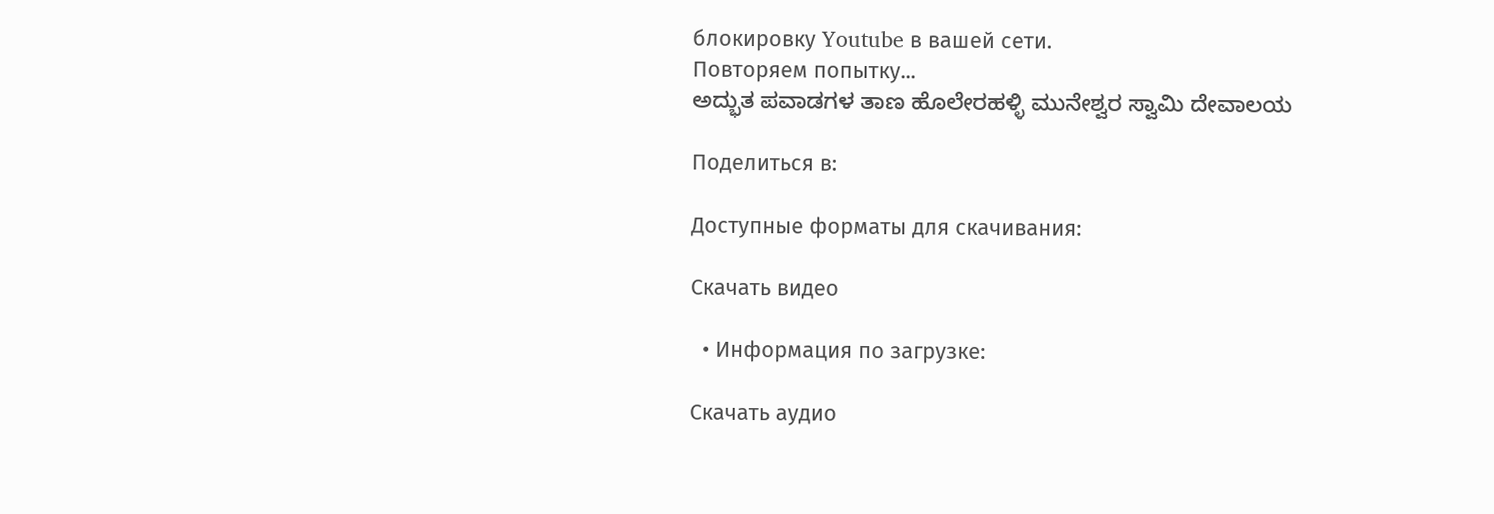блокировку Youtube в вашей сети.
Повторяем попытку...
ಅದ್ಭುತ ಪವಾಡಗಳ ತಾಣ ಹೊಲೇರಹಳ್ಳಿ ಮುನೇಶ್ವರ ಸ್ವಾಮಿ ದೇವಾಲಯ

Поделиться в:

Доступные форматы для скачивания:

Скачать видео

  • Информация по загрузке:

Скачать аудио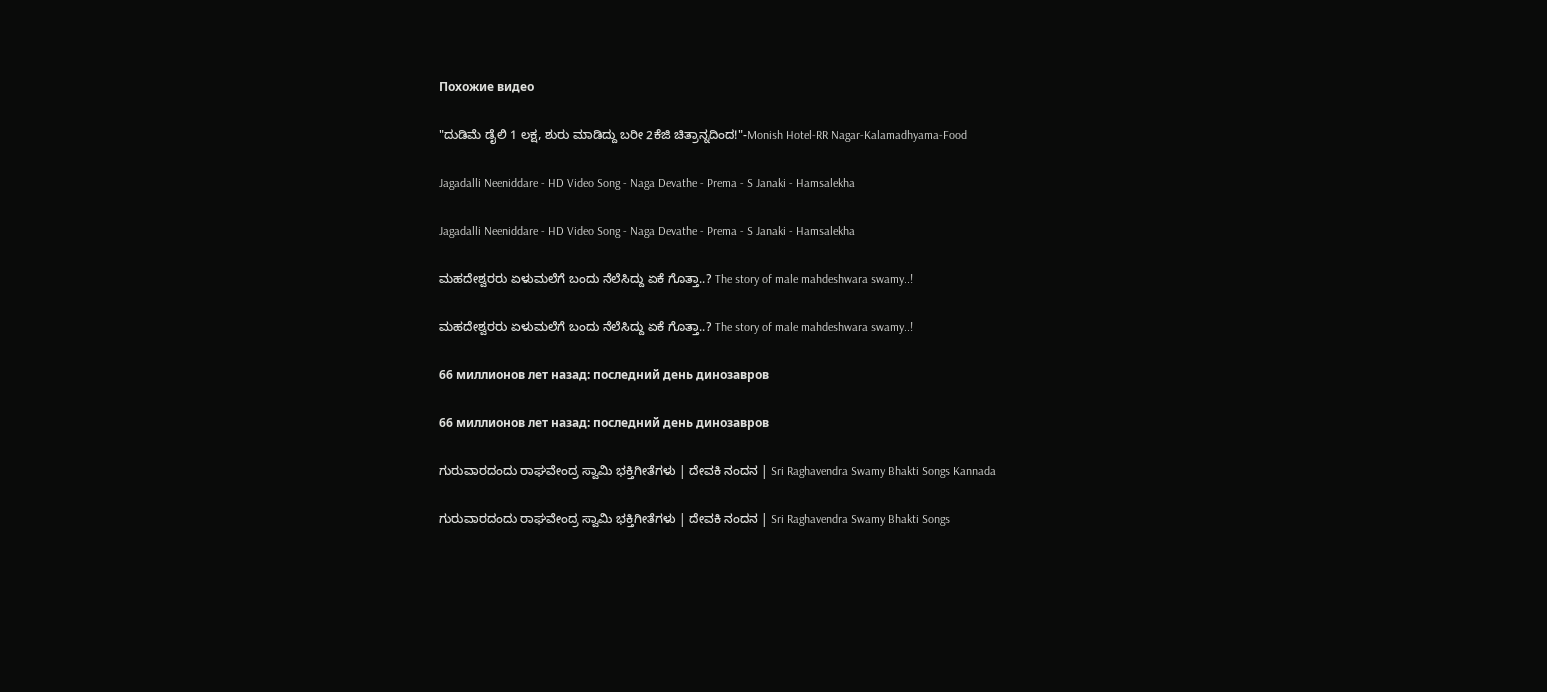Похожие видео

"ದುಡಿಮೆ ಡೈಲಿ 1 ಲಕ್ಷ, ಶುರು ಮಾಡಿದ್ದು ಬರೀ 2ಕೆಜಿ ಚಿತ್ರಾನ್ನದಿಂದ!"-Monish Hotel-RR Nagar-Kalamadhyama-Food

Jagadalli Neeniddare - HD Video Song - Naga Devathe - Prema - S Janaki - Hamsalekha

Jagadalli Neeniddare - HD Video Song - Naga Devathe - Prema - S Janaki - Hamsalekha

ಮಹದೇಶ್ವರರು ಏಳುಮಲೆಗೆ ಬಂದು ನೆಲೆಸಿದ್ದು ಏಕೆ ಗೊತ್ತಾ..? The story of male mahdeshwara swamy..!

ಮಹದೇಶ್ವರರು ಏಳುಮಲೆಗೆ ಬಂದು ನೆಲೆಸಿದ್ದು ಏಕೆ ಗೊತ್ತಾ..? The story of male mahdeshwara swamy..!

66 миллионов лет назад: последний день динозавров

66 миллионов лет назад: последний день динозавров

ಗುರುವಾರದಂದು ರಾಘವೇಂದ್ರ ಸ್ವಾಮಿ ಭಕ್ತಿಗೀತೆಗಳು | ದೇವಕಿ ನಂದನ | Sri Raghavendra Swamy Bhakti Songs Kannada

ಗುರುವಾರದಂದು ರಾಘವೇಂದ್ರ ಸ್ವಾಮಿ ಭಕ್ತಿಗೀತೆಗಳು | ದೇವಕಿ ನಂದನ | Sri Raghavendra Swamy Bhakti Songs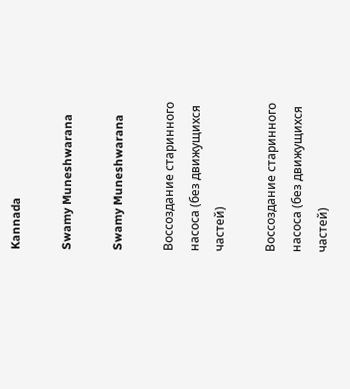Kannada

Swamy Muneshwarana

Swamy Muneshwarana

Воссоздание старинного насоса (без движущихся частей)

Воссоздание старинного насоса (без движущихся частей)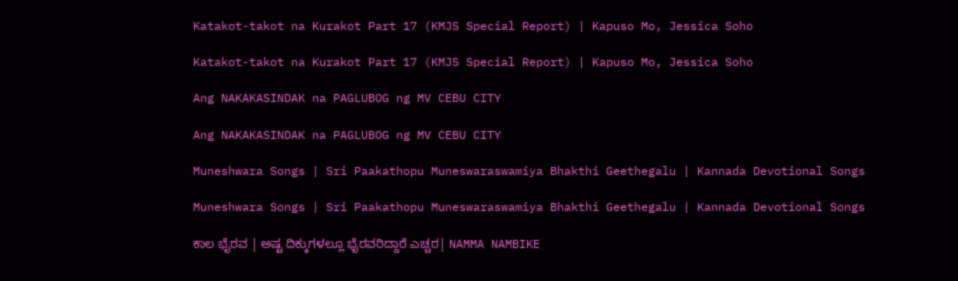Katakot-takot na Kurakot Part 17 (KMJS Special Report) | Kapuso Mo, Jessica Soho

Katakot-takot na Kurakot Part 17 (KMJS Special Report) | Kapuso Mo, Jessica Soho

Ang NAKAKASINDAK na PAGLUBOG ng MV CEBU CITY

Ang NAKAKASINDAK na PAGLUBOG ng MV CEBU CITY

Muneshwara Songs | Sri Paakathopu Muneswaraswamiya Bhakthi Geethegalu | Kannada Devotional Songs

Muneshwara Songs | Sri Paakathopu Muneswaraswamiya Bhakthi Geethegalu | Kannada Devotional Songs

ಕಾಲ ಭೈರವ | ಅಷ್ಟ ದಿಕ್ಕುಗಳಲ್ಲೂ ಭೈರವರಿದ್ದಾರೆ ಎಚ್ಚರ| NAMMA NAMBIKE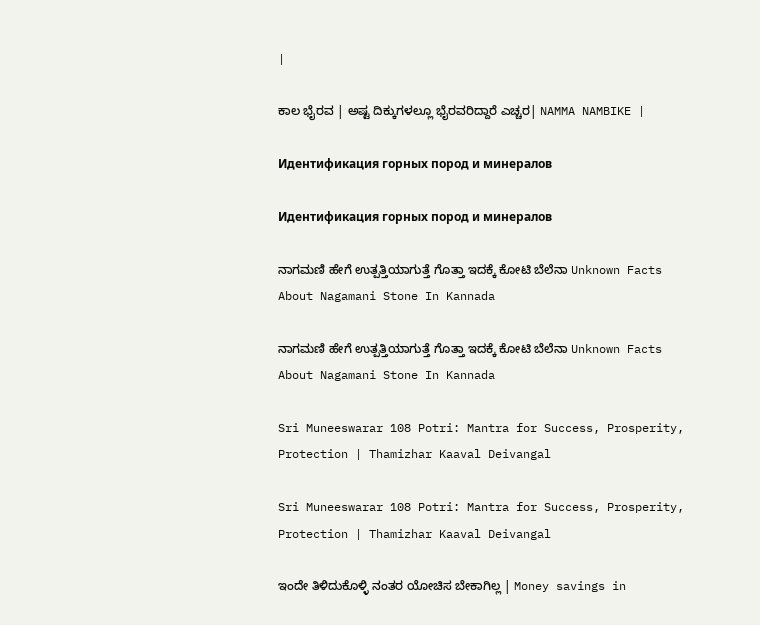|

ಕಾಲ ಭೈರವ | ಅಷ್ಟ ದಿಕ್ಕುಗಳಲ್ಲೂ ಭೈರವರಿದ್ದಾರೆ ಎಚ್ಚರ| NAMMA NAMBIKE |

Идентификация горных пород и минералов

Идентификация горных пород и минералов

ನಾಗಮಣಿ ಹೇಗೆ ಉತ್ಪತ್ತಿಯಾಗುತ್ತೆ ಗೊತ್ತಾ ಇದಕ್ಕೆ ಕೋಟಿ ಬೆಲೆನಾ Unknown Facts About Nagamani Stone In Kannada

ನಾಗಮಣಿ ಹೇಗೆ ಉತ್ಪತ್ತಿಯಾಗುತ್ತೆ ಗೊತ್ತಾ ಇದಕ್ಕೆ ಕೋಟಿ ಬೆಲೆನಾ Unknown Facts About Nagamani Stone In Kannada

Sri Muneeswarar 108 Potri: Mantra for Success, Prosperity, Protection | Thamizhar Kaaval Deivangal

Sri Muneeswarar 108 Potri: Mantra for Success, Prosperity, Protection | Thamizhar Kaaval Deivangal

ಇಂದೇ ತಿಳಿದುಕೊಳ್ಳಿ ನಂತರ ಯೋಚಿಸ ಬೇಕಾಗಿಲ್ಲ | Money savings in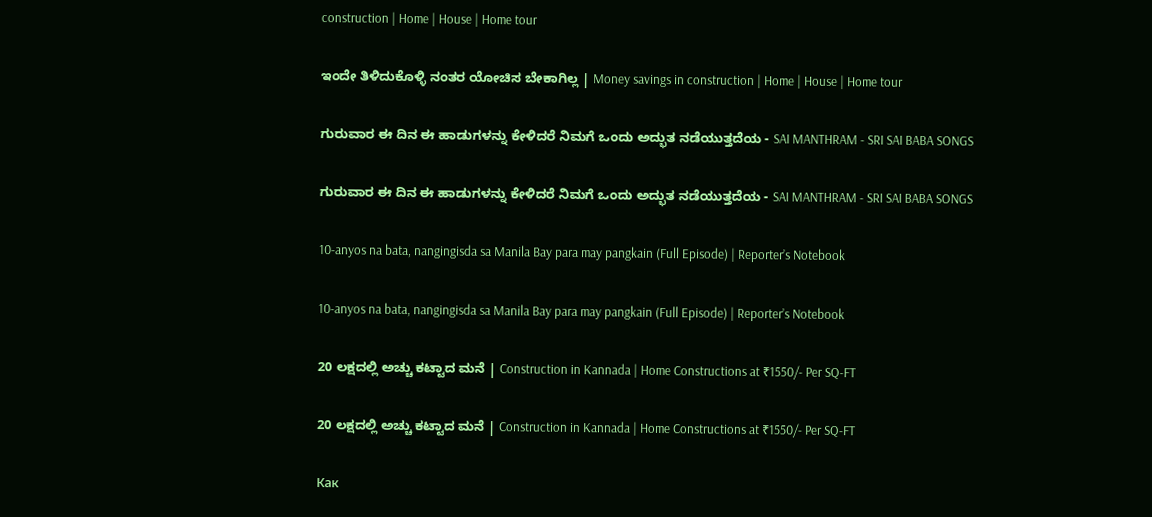construction | Home | House | Home tour

ಇಂದೇ ತಿಳಿದುಕೊಳ್ಳಿ ನಂತರ ಯೋಚಿಸ ಬೇಕಾಗಿಲ್ಲ | Money savings in construction | Home | House | Home tour

ಗುರುವಾರ ಈ ದಿನ ಈ ಹಾಡುಗಳನ್ನು ಕೇಳಿದರೆ ನಿಮಗೆ ಒಂದು ಅದ್ಭುತ ನಡೆಯುತ್ತದೆಯ - SAI MANTHRAM - SRI SAI BABA SONGS

ಗುರುವಾರ ಈ ದಿನ ಈ ಹಾಡುಗಳನ್ನು ಕೇಳಿದರೆ ನಿಮಗೆ ಒಂದು ಅದ್ಭುತ ನಡೆಯುತ್ತದೆಯ - SAI MANTHRAM - SRI SAI BABA SONGS

10-anyos na bata, nangingisda sa Manila Bay para may pangkain (Full Episode) | Reporter’s Notebook

10-anyos na bata, nangingisda sa Manila Bay para may pangkain (Full Episode) | Reporter’s Notebook

20 ಲಕ್ಷದಲ್ಲಿ ಅಚ್ಚು ಕಟ್ಟಾದ ಮನೆ | Construction in Kannada | Home Constructions at ₹1550/- Per SQ-FT

20 ಲಕ್ಷದಲ್ಲಿ ಅಚ್ಚು ಕಟ್ಟಾದ ಮನೆ | Construction in Kannada | Home Constructions at ₹1550/- Per SQ-FT

Как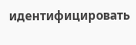идентифицировать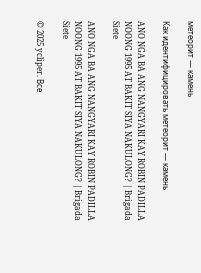метеорит — камень

Как идентифицировать метеорит — камень

ANO NGA BA ANG NANGYARI KAY ROBIN PADILLA NOONG 1995 AT BAKIT SIYA NAKULONG? | Brigada Siete

ANO NGA BA ANG NANGYARI KAY ROBIN PADILLA NOONG 1995 AT BAKIT SIYA NAKULONG? | Brigada Siete

© 2025 ycliper. Все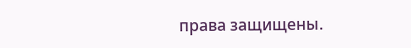права защищены.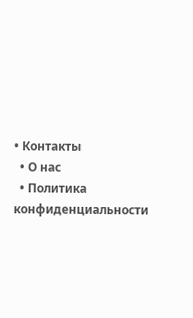• Контакты
  • О нас
  • Политика конфиденциальности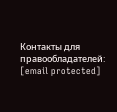Контакты для правообладателей: [email protected]